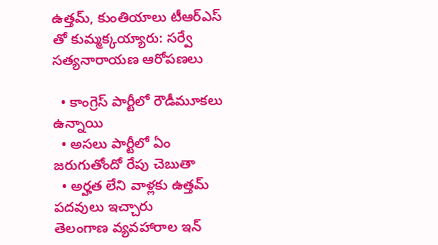ఉత్తమ్, కుంతియాలు టీఆర్ఎస్ తో కుమ్మక్కయ్యారు: సర్వే సత్యనారాయణ ఆరోపణలు

  • కాంగ్రెస్ పార్టీలో రౌడీమూకలు ఉన్నాయి
  • అసలు పార్టీలో ఏం జరుగుతోందో రేపు చెబుతా
  • అర్హత లేని వాళ్లకు ఉత్తమ్ పదవులు ఇచ్చారు
తెలంగాణ వ్యవహారాల ఇన్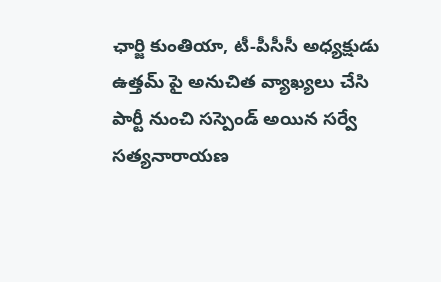ఛార్జి కుంతియా, టీ-పీసీసీ అధ్యక్షుడు ఉత్తమ్ పై అనుచిత వ్యాఖ్యలు చేసి పార్టీ నుంచి సస్పెండ్ అయిన సర్వే సత్యనారాయణ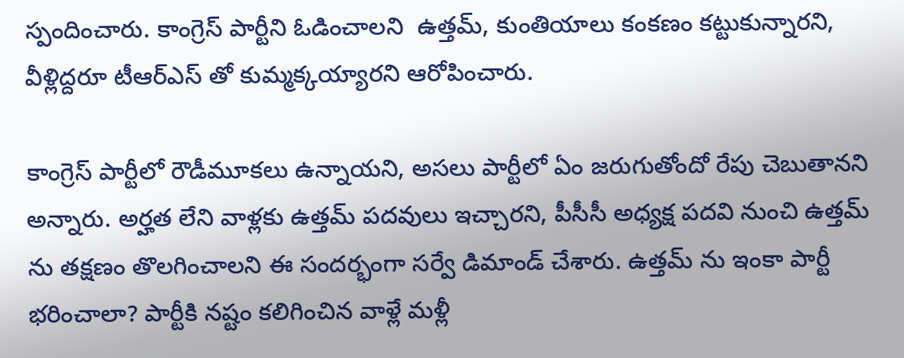స్పందించారు. కాంగ్రెస్ పార్టీని ఓడించాలని  ఉత్తమ్, కుంతియాలు కంకణం కట్టుకున్నారని, వీళ్లిద్దరూ టీఆర్ఎస్ తో కుమ్మక్కయ్యారని ఆరోపించారు.

కాంగ్రెస్ పార్టీలో రౌడీమూకలు ఉన్నాయని, అసలు పార్టీలో ఏం జరుగుతోందో రేపు చెబుతానని అన్నారు. అర్హత లేని వాళ్లకు ఉత్తమ్ పదవులు ఇచ్చారని, పీసీసీ అధ్యక్ష పదవి నుంచి ఉత్తమ్ ను తక్షణం తొలగించాలని ఈ సందర్భంగా సర్వే డిమాండ్ చేశారు. ఉత్తమ్ ను ఇంకా పార్టీ భరించాలా? పార్టీకి నష్టం కలిగించిన వాళ్లే మళ్లీ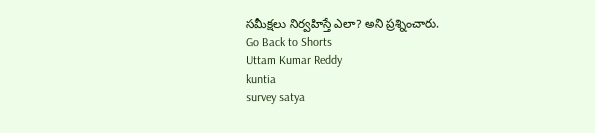సమీక్షలు నిర్వహిస్తే ఎలా? అని ప్రశ్నించారు.
Go Back to Shorts
Uttam Kumar Reddy
kuntia
survey satya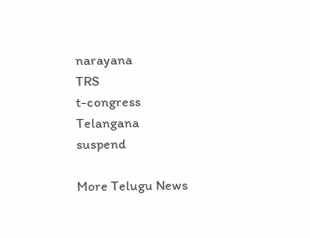narayana
TRS
t-congress
Telangana
suspend

More Telugu News